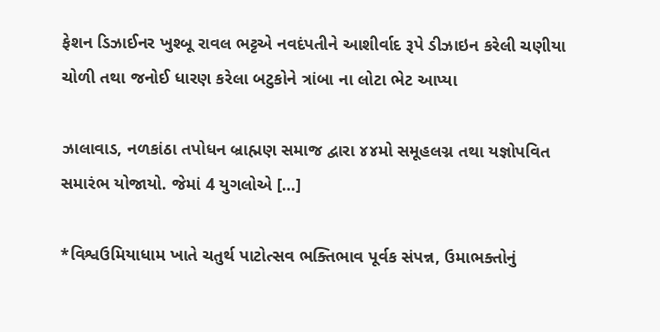ફેશન ડિઝાઈનર ખુશ્બૂ રાવલ ભટ્ટએ નવદંપતીને આશીર્વાદ રૂપે ડીઝાઇન કરેલી ચણીયા ચોળી તથા જનોઈ ધારણ કરેલા બટુકોને ત્રાંબા ના લોટા ભેટ આપ્યા

ઝાલાવાડ, નળકાંઠા તપોધન બ્રાહ્મણ સમાજ દ્વારા ૪૪મો સમૂહલગ્ન તથા યજ્ઞોપવિત સમારંભ યોજાયો. જેમાં 4 યુગલોએ […]

*વિશ્વઉમિયાધામ ખાતે ચતુર્થ પાટોત્સવ ભક્તિભાવ પૂર્વક સંપન્ન, ઉમાભક્તોનું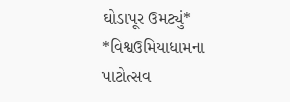ઘોડાપૂર ઉમટ્યું* *વિશ્વઉમિયાધામના પાટોત્સવ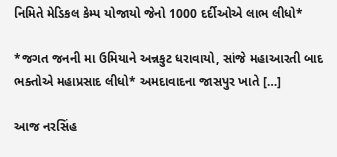નિમિતે મેડિકલ કેમ્પ યોજાયો જેનો 1000 દર્દીઓએ લાભ લીધો*

*જગત જનની મા ઉમિયાને અન્નકુટ ધરાવાયો, સાંજે મહાઆરતી બાદ ભક્તોએ મહાપ્રસાદ લીધો* અમદાવાદના જાસપુર ખાતે […]

આજ નરસિંહ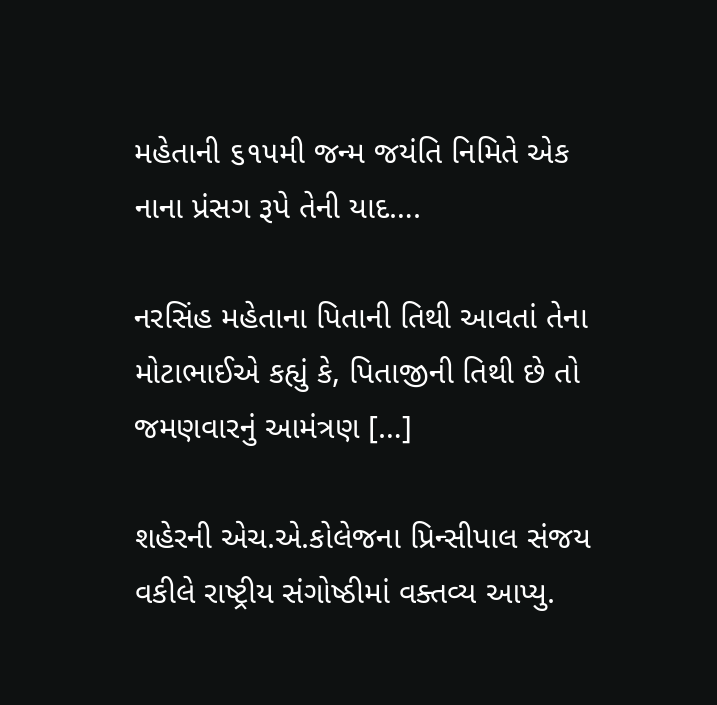મહેતાની ૬૧૫મી જન્મ જયંતિ નિમિતે એક નાના પ્રંસગ રૂપે તેની યાદ….

નરસિંહ મહેતાના પિતાની તિથી આવતાં તેના મોટાભાઈએ કહ્યું કે, પિતાજીની તિથી છે તો જમણવારનું આમંત્રણ […]

શહેરની એચ.એ.કોલેજના પ્રિન્સીપાલ સંજય વકીલે રાષ્ટ્રીય સંગોષ્ઠીમાં વક્તવ્ય આપ્યુ.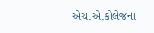એચ.એ.કોલેજના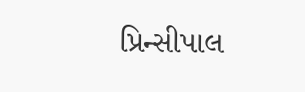પ્રિન્સીપાલ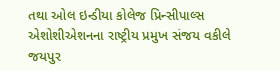તથા ઓલ ઇન્ડીયા કોલેજ પ્રિન્સીપાલ્સ એશોશીએશનના રાષ્ટ્રીય પ્રમુખ સંજય વકીલે જયપુર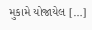મુકામે યોજાયેલ […]